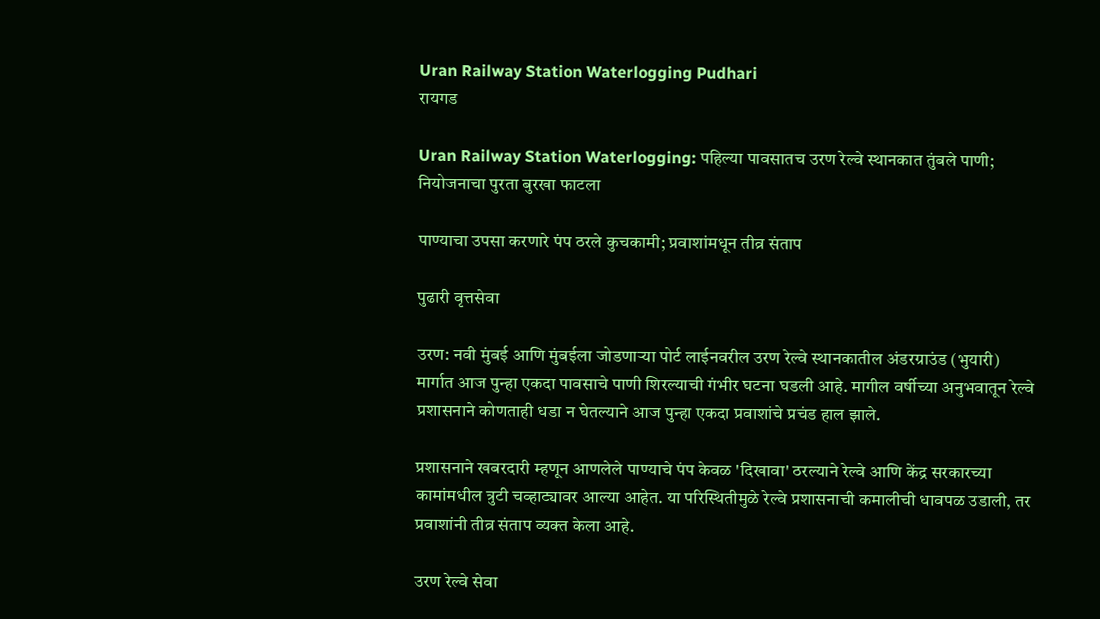Uran Railway Station Waterlogging Pudhari
रायगड

Uran Railway Station Waterlogging: पहिल्या पावसातच उरण रेल्वे स्थानकात तुंबले पाणी; नियोजनाचा पुरता बुरखा फाटला

पाण्याचा उपसा करणारे पंप ठरले कुचकामी; प्रवाशांमधून तीव्र संताप

पुढारी वृत्तसेवा

उरण: नवी मुंबई आणि मुंबईला जोडणाऱ्या पोर्ट लाईनवरील उरण रेल्वे स्थानकातील अंडरग्राउंड (भुयारी) मार्गात आज पुन्हा एकदा पावसाचे पाणी शिरल्याची गंभीर घटना घडली आहे. मागील वर्षीच्या अनुभवातून रेल्वे प्रशासनाने कोणताही धडा न घेतल्याने आज पुन्हा एकदा प्रवाशांचे प्रचंड हाल झाले.

प्रशासनाने खबरदारी म्हणून आणलेले पाण्याचे पंप केवळ 'दिखावा' ठरल्याने रेल्वे आणि केंद्र सरकारच्या कामांमधील त्रुटी चव्हाट्यावर आल्या आहेत. या परिस्थितीमुळे रेल्वे प्रशासनाची कमालीची धावपळ उडाली, तर प्रवाशांनी तीव्र संताप व्यक्त केला आहे.

उरण रेल्वे सेवा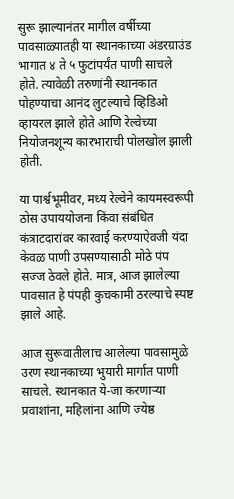सुरू झाल्यानंतर मागील वर्षीच्या पावसाळ्यातही या स्थानकाच्या अंडरग्राउंड भागात ४ ते ५ फुटांपर्यंत पाणी साचले होते. त्यावेळी तरुणांनी स्थानकात पोहण्याचा आनंद लुटल्याचे व्हिडिओ व्हायरल झाले होते आणि रेल्वेच्या नियोजनशून्य कारभाराची पोलखोल झाली होती.

या पार्श्वभूमीवर, मध्य रेल्वेने कायमस्वरूपी ठोस उपाययोजना किंवा संबंधित कंत्राटदारांवर कारवाई करण्याऐवजी यंदा केवळ पाणी उपसण्यासाठी मोठे पंप सज्ज ठेवले होते. मात्र, आज झालेल्या पावसात हे पंपही कुचकामी ठरल्याचे स्पष्ट झाले आहे.

आज सुरूवातीलाच आलेल्या पावसामुळे उरण स्थानकाच्या भुयारी मार्गात पाणी साचले. स्थानकात ये-जा करणाऱ्या प्रवाशांना, महिलांना आणि ज्येष्ठ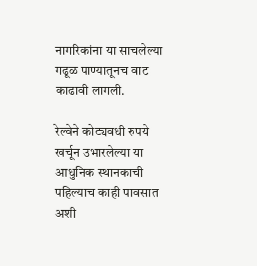नागरिकांना या साचलेल्या गढूळ पाण्यातूनच वाट काढावी लागली.

रेल्वेने कोट्यवधी रुपये खर्चून उभारलेल्या या आधुनिक स्थानकाची पहिल्याच काही पावसात अशी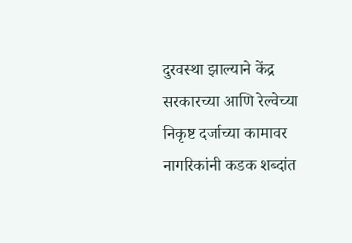दुरवस्था झाल्याने केंद्र सरकारच्या आणि रेल्वेच्या निकृष्ट दर्जाच्या कामावर नागरिकांनी कडक शब्दांत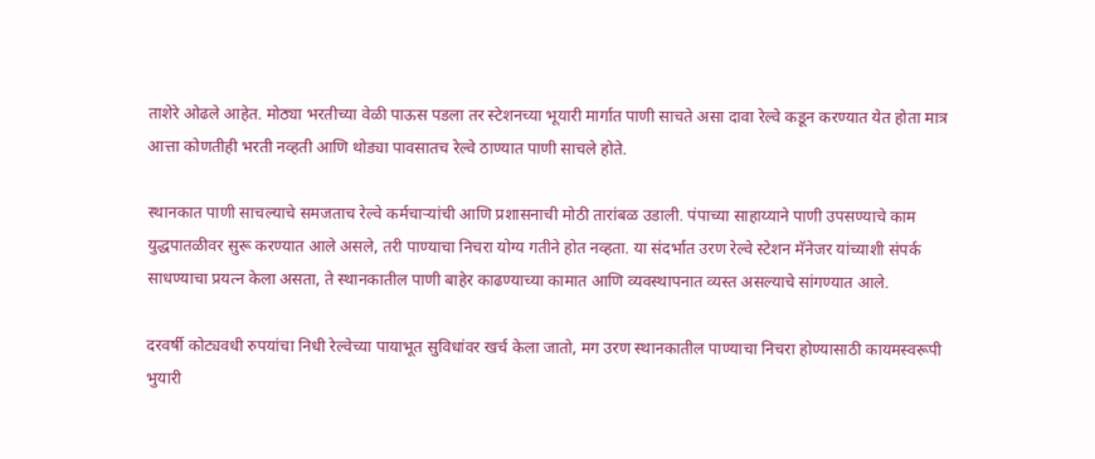ताशेरे ओढले आहेत. मोठ्या भरतीच्या वेळी पाऊस पडला तर स्टेशनच्या भूयारी मार्गात पाणी साचते असा दावा रेल्वे कडून करण्यात येत होता मात्र आत्ता कोणतीही भरती नव्हती आणि थोड्या पावसातच रेल्वे ठाण्यात पाणी साचले होते.

स्थानकात पाणी साचल्याचे समजताच रेल्वे कर्मचाऱ्यांची आणि प्रशासनाची मोठी तारांबळ उडाली. पंपाच्या साहाय्याने पाणी उपसण्याचे काम युद्धपातळीवर सुरू करण्यात आले असले, तरी पाण्याचा निचरा योग्य गतीने होत नव्हता. या संदर्भात उरण रेल्वे स्टेशन मॅनेजर यांच्याशी संपर्क साधण्याचा प्रयत्न केला असता, ते स्थानकातील पाणी बाहेर काढण्याच्या कामात आणि व्यवस्थापनात व्यस्त असल्याचे सांगण्यात आले.

दरवर्षी कोट्यवधी रुपयांचा निधी रेल्वेच्या पायाभूत सुविधांवर खर्च केला जातो, मग उरण स्थानकातील पाण्याचा निचरा होण्यासाठी कायमस्वरूपी भुयारी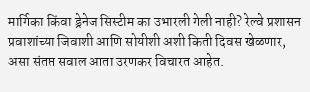मार्गिका किंवा ड्रेनेज सिस्टीम का उभारली गेली नाही? रेल्वे प्रशासन प्रवाशांच्या जिवाशी आणि सोयीशी अशी किती दिवस खेळणार, असा संतप्त सवाल आता उरणकर विचारत आहेत.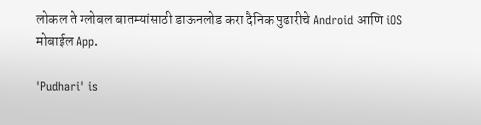लोकल ते ग्लोबल बातम्यांसाठी डाऊनलोड करा दैनिक पुढारीचे Android आणि iOS मोबाईल App.

'Pudhari' is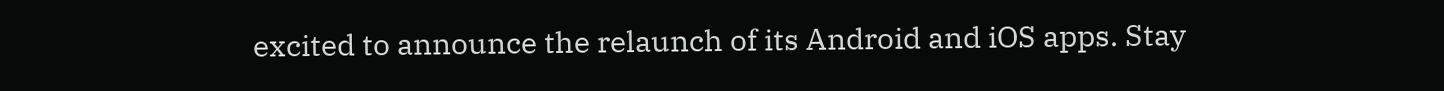excited to announce the relaunch of its Android and iOS apps. Stay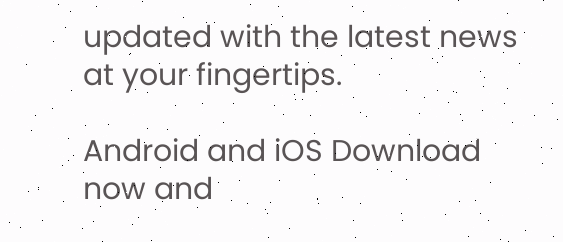updated with the latest news at your fingertips.

Android and iOS Download now and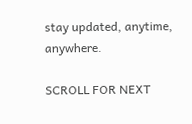stay updated, anytime, anywhere.

SCROLL FOR NEXT